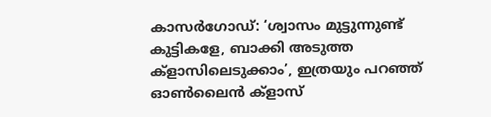കാസർഗോഡ്: ‘ശ്വാസം മുട്ടുന്നുണ്ട് കുട്ടികളേ, ബാക്കി അടുത്ത ക്ളാസിലെടുക്കാം’, ഇത്രയും പറഞ്ഞ് ഓൺലൈൻ ക്ളാസ്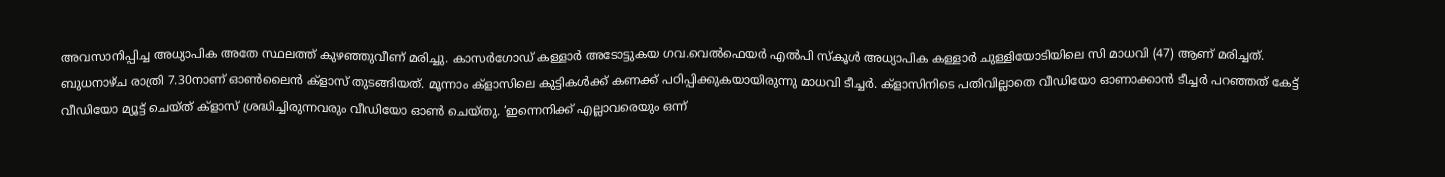അവസാനിപ്പിച്ച അധ്യാപിക അതേ സ്ഥലത്ത് കുഴഞ്ഞുവീണ് മരിച്ചു. കാസർഗോഡ് കള്ളാർ അടോട്ടുകയ ഗവ.വെൽഫെയർ എൽപി സ്കൂൾ അധ്യാപിക കള്ളാർ ചുള്ളിയോടിയിലെ സി മാധവി (47) ആണ് മരിച്ചത്.
ബുധനാഴ്ച രാത്രി 7.30നാണ് ഓൺലൈൻ ക്ളാസ് തുടങ്ങിയത്. മൂന്നാം ക്ളാസിലെ കുട്ടികൾക്ക് കണക്ക് പഠിപ്പിക്കുകയായിരുന്നു മാധവി ടീച്ചർ. ക്ളാസിനിടെ പതിവില്ലാതെ വീഡിയോ ഓണാക്കാൻ ടീച്ചർ പറഞ്ഞത് കേട്ട് വീഡിയോ മ്യൂട്ട് ചെയ്ത് ക്ളാസ് ശ്രദ്ധിച്ചിരുന്നവരും വീഡിയോ ഓൺ ചെയ്തു. ‘ഇന്നെനിക്ക് എല്ലാവരെയും ഒന്ന്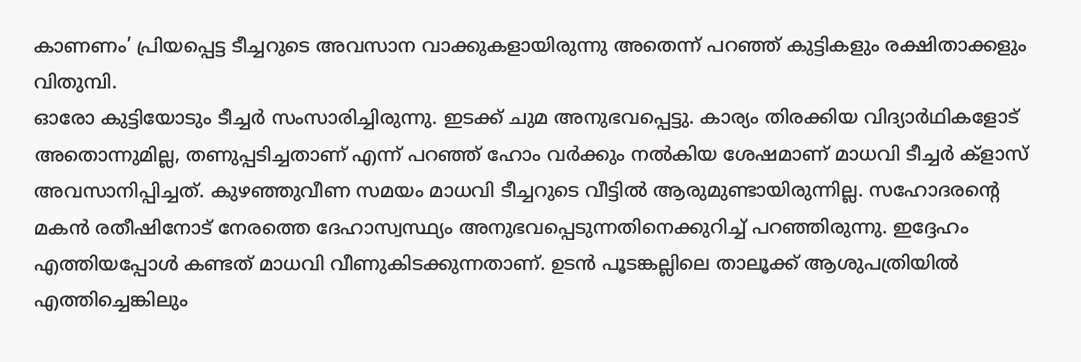കാണണം’ പ്രിയപ്പെട്ട ടീച്ചറുടെ അവസാന വാക്കുകളായിരുന്നു അതെന്ന് പറഞ്ഞ് കുട്ടികളും രക്ഷിതാക്കളും വിതുമ്പി.
ഓരോ കുട്ടിയോടും ടീച്ചർ സംസാരിച്ചിരുന്നു. ഇടക്ക് ചുമ അനുഭവപ്പെട്ടു. കാര്യം തിരക്കിയ വിദ്യാർഥികളോട് അതൊന്നുമില്ല, തണുപ്പടിച്ചതാണ് എന്ന് പറഞ്ഞ് ഹോം വർക്കും നൽകിയ ശേഷമാണ് മാധവി ടീച്ചർ ക്ളാസ് അവസാനിപ്പിച്ചത്. കുഴഞ്ഞുവീണ സമയം മാധവി ടീച്ചറുടെ വീട്ടിൽ ആരുമുണ്ടായിരുന്നില്ല. സഹോദരന്റെ മകൻ രതീഷിനോട് നേരത്തെ ദേഹാസ്വസ്ഥ്യം അനുഭവപ്പെടുന്നതിനെക്കുറിച്ച് പറഞ്ഞിരുന്നു. ഇദ്ദേഹം എത്തിയപ്പോൾ കണ്ടത് മാധവി വീണുകിടക്കുന്നതാണ്. ഉടൻ പൂടങ്കല്ലിലെ താലൂക്ക് ആശുപത്രിയിൽ എത്തിച്ചെങ്കിലും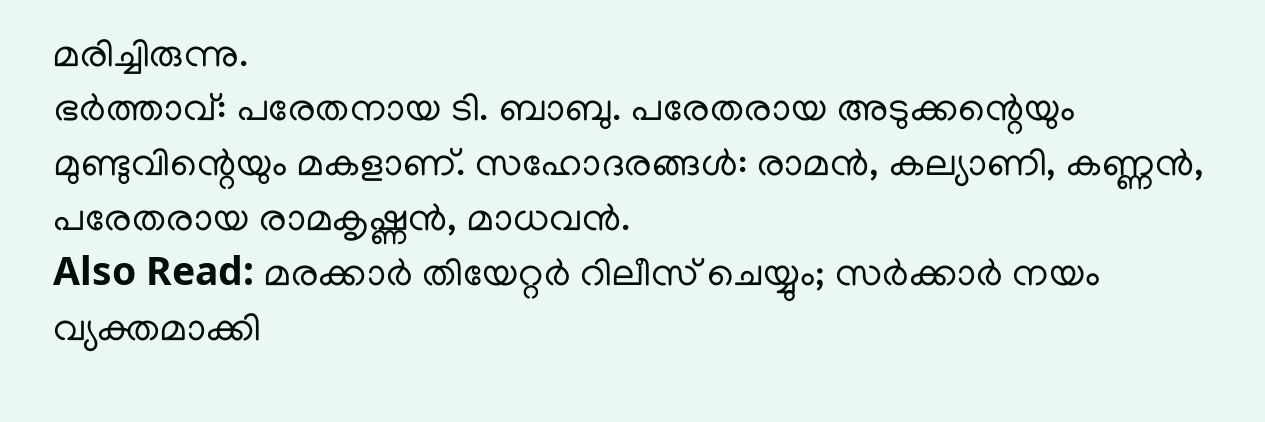മരിച്ചിരുന്നു.
ഭർത്താവ്: പരേതനായ ടി. ബാബു. പരേതരായ അടുക്കന്റെയും മുണ്ടുവിന്റെയും മകളാണ്. സഹോദരങ്ങൾ: രാമൻ, കല്യാണി, കണ്ണൻ, പരേതരായ രാമകൃഷ്ണൻ, മാധവൻ.
Also Read: മരക്കാർ തിയേറ്റർ റിലീസ് ചെയ്യും; സർക്കാർ നയം വ്യക്തമാക്കി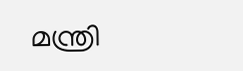മന്ത്രി